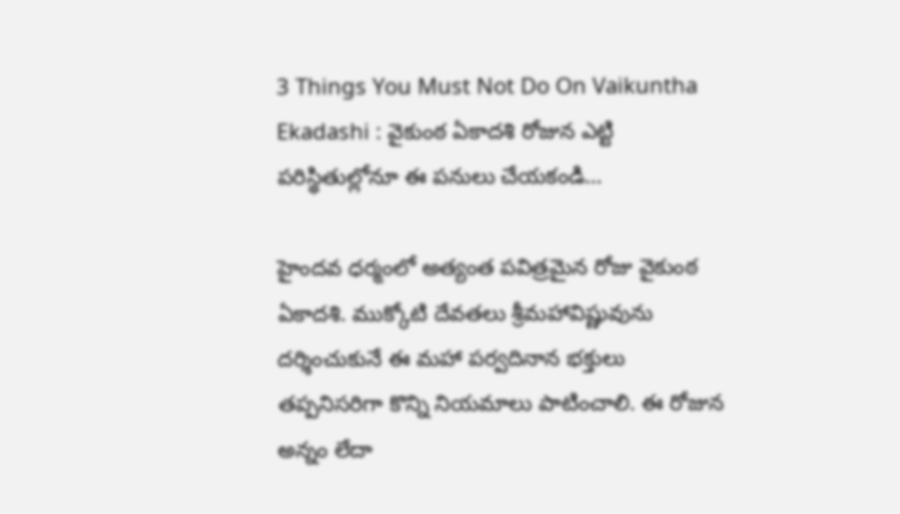3 Things You Must Not Do On Vaikuntha Ekadashi : వైకుంఠ ఏకాదశి రోజున ఎట్టి పరిస్థితుల్లోనూ ఈ పనులు చేయకండి…

హైందవ ధర్మంలో అత్యంత పవిత్రమైన రోజు వైకుంఠ ఏకాదశి. ముక్కోటి దేవతలు శ్రీమహావిష్ణువును దర్శించుకునే ఈ మహా పర్వదినాన భక్తులు తప్పనిసరిగా కొన్ని నియమాలు పాటించాలి. ఈ రోజున అన్నం లేదా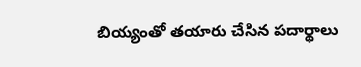బియ్యంతో తయారు చేసిన పదార్థాలు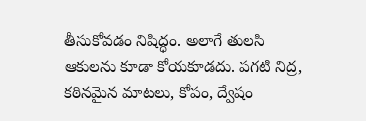తీసుకోవడం నిషిద్ధం. అలాగే తులసి ఆకులను కూడా కోయకూడదు. పగటి నిద్ర, కఠినమైన మాటలు, కోపం, ద్వేషం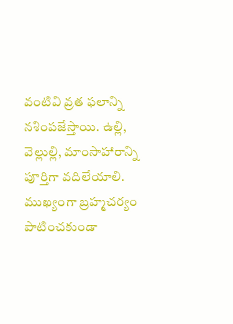వంటివి వ్రత ఫలాన్ని నశింపజేస్తాయి. ఉల్లి, వెల్లుల్లి, మాంసాహారాన్ని పూర్తిగా వదిలేయాలి. ముఖ్యంగా బ్రహ్మచర్యం పాటించకుండా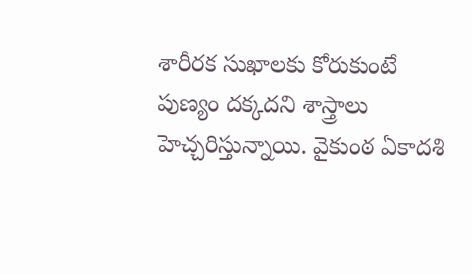శారీరక సుఖాలకు కోరుకుంటే పుణ్యం దక్కదని శాస్త్రాలు హెచ్చరిస్తున్నాయి. వైకుంఠ ఏకాదశి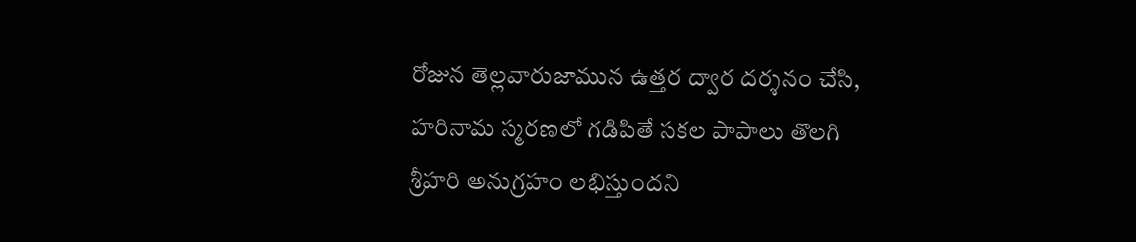రోజున తెల్లవారుజామున ఉత్తర ద్వార దర్శనం చేసి, హరినామ స్మరణలో గడిపితే సకల పాపాలు తొలగి శ్రీహరి అనుగ్రహం లభిస్తుందని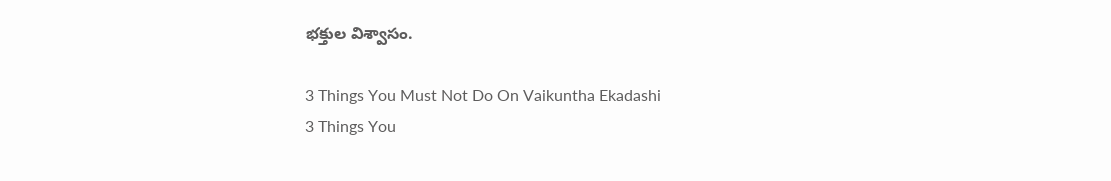భక్తుల విశ్వాసం.

3 Things You Must Not Do On Vaikuntha Ekadashi
3 Things You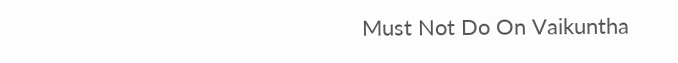Must Not Do On Vaikuntha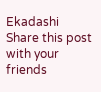Ekadashi
Share this post with your friends